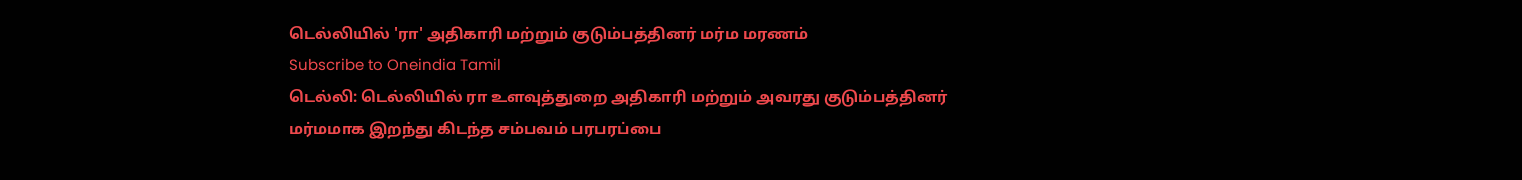டெல்லியில் 'ரா' அதிகாரி மற்றும் குடும்பத்தினர் மர்ம மரணம்
Subscribe to Oneindia Tamil
டெல்லி: டெல்லியில் ரா உளவுத்துறை அதிகாரி மற்றும் அவரது குடும்பத்தினர் மர்மமாக இறந்து கிடந்த சம்பவம் பரபரப்பை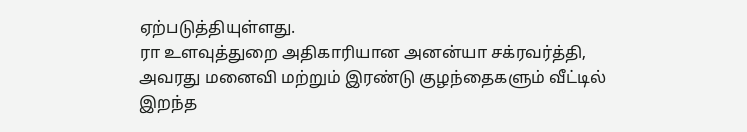ஏற்படுத்தியுள்ளது.
ரா உளவுத்துறை அதிகாரியான அனன்யா சக்ரவர்த்தி, அவரது மனைவி மற்றும் இரண்டு குழந்தைகளும் வீட்டில் இறந்த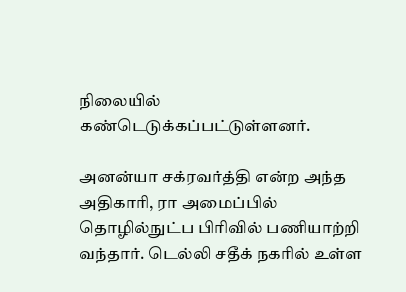நிலையில் கண்டெடுக்கப்பட்டுள்ளனர்.

அனன்யா சக்ரவர்த்தி என்ற அந்த அதிகாரி, ரா அமைப்பில் தொழில்நுட்ப பிரிவில் பணியாற்றி வந்தார். டெல்லி சதீக் நகரில் உள்ள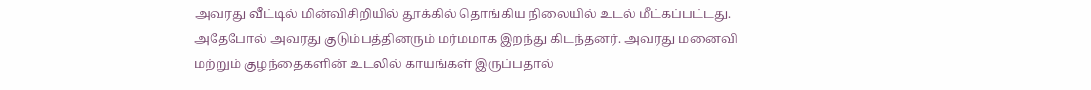அவரது வீட்டில் மின்விசிறியில் தூக்கில் தொங்கிய நிலையில் உடல் மீட்கப்பட்டது.
அதேபோல் அவரது குடும்பத்தினரும் மர்மமாக இறந்து கிடந்தனர். அவரது மனைவி மற்றும் குழந்தைகளின் உடலில் காயங்கள் இருப்பதால்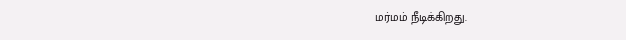மர்மம் நீடிக்கிறது.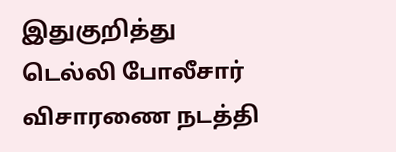இதுகுறித்து டெல்லி போலீசார் விசாரணை நடத்தி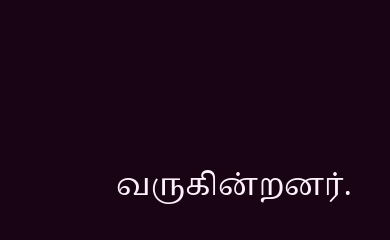வருகின்றனர்.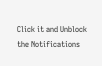Click it and Unblock the Notifications